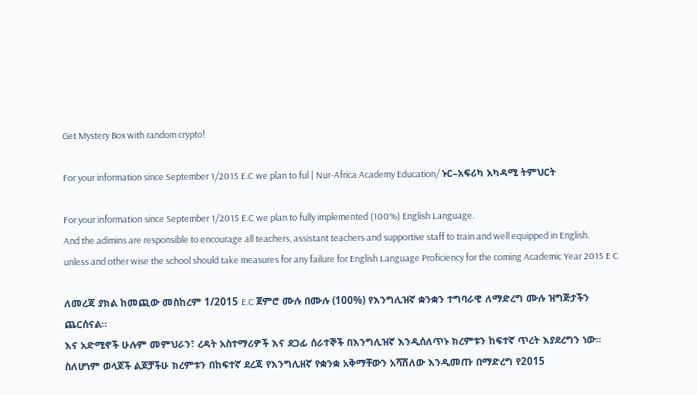Get Mystery Box with random crypto!

For your information since September 1/2015 E.C we plan to ful | Nur-Africa Academy Education/ ኑር–አፍሪካ አካዳሚ ትምህርት

For your information since September 1/2015 E.C we plan to fully implemented (100%) English Language.
And the adimins are responsible to encourage all teachers, assistant teachers and supportive staff to train and well equipped in English.
unless and other wise the school should take measures for any failure for English Language Proficiency for the coming Academic Year 2015 E C

ለመረጃ ያክል ከመጪው መስከረም 1/2015 E.C ጀምሮ ሙሉ በሙሉ (100%) የእንግሊዝኛ ቋንቋን ተግባራዊ ለማድረግ ሙሉ ዝግጅታችን ጨርሰናል።
እና አድሚኖች ሁሉም መምህራን፣ ረዳት አስተማሪዎች እና ደጋፊ ሰራተኞች በእንግሊዝኛ እንዲሰለጥኑ ክረምቱን ከፍተኛ ጥረት እያደረግን ነው።
ስለሆነም ወላጆች ልጆቻችሁ ክረምቱን በከፍተኛ ደረጃ የእንግሊዘኛ የቋንቋ አቅማቸውን አሻሽለው እንዲመጡ በማድረግ የ2015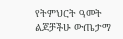የትምህርት ዓመት ልጆቻችሁ ውጤታማ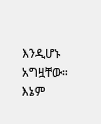እንዲሆኑ አግዟቸው።
እኔም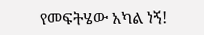የመፍትሄው አካል ነኝ!